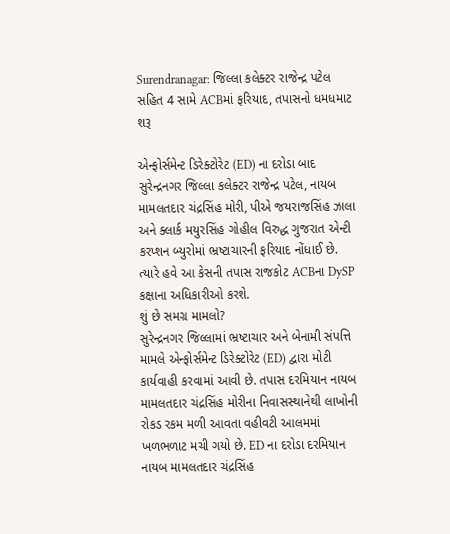Surendranagar: જિલ્લા કલેક્ટર રાજેન્દ્ર પટેલ સહિત 4 સામે ACBમાં ફરિયાદ, તપાસનો ધમધમાટ શરૂ

એન્ફોર્સમેન્ટ ડિરેક્ટોરેટ (ED) ના દરોડા બાદ સુરેન્દ્રનગર જિલ્લા કલેક્ટર રાજેન્દ્ર પટેલ, નાયબ મામલતદાર ચંદ્રસિંહ મોરી, પીએ જયરાજસિંહ ઝાલા અને ક્લાર્ક મયુરસિંહ ગોહીલ વિરુદ્ધ ગુજરાત એન્ટી કરપ્શન બ્યુરોમાં ભ્રષ્ટાચારની ફરિયાદ નોંધાઈ છે. ત્યારે હવે આ કેસની તપાસ રાજકોટ ACBના DySP કક્ષાના અધિકારીઓ કરશે.
શું છે સમગ્ર મામલો?
સુરેન્દ્રનગર જિલ્લામાં ભ્રષ્ટાચાર અને બેનામી સંપત્તિ મામલે એન્ફોર્સમેન્ટ ડિરેક્ટોરેટ (ED) દ્વારા મોટી કાર્યવાહી કરવામાં આવી છે. તપાસ દરમિયાન નાયબ મામલતદાર ચંદ્રસિંહ મોરીના નિવાસસ્થાનેથી લાખોની રોકડ રકમ મળી આવતા વહીવટી આલમમાં ખળભળાટ મચી ગયો છે. ED ના દરોડા દરમિયાન નાયબ મામલતદાર ચંદ્રસિંહ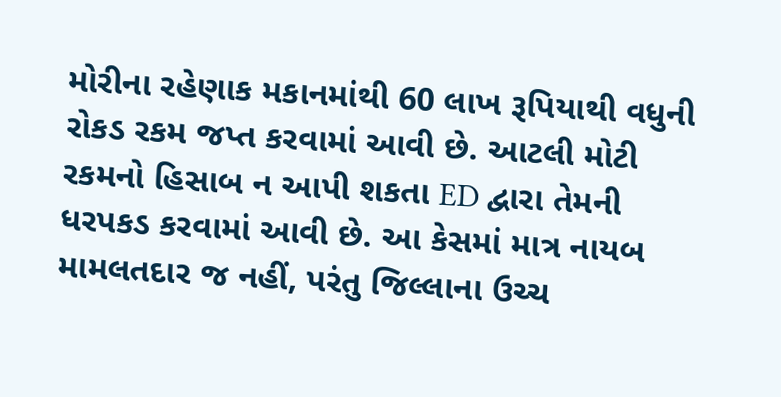મોરીના રહેણાક મકાનમાંથી 60 લાખ રૂપિયાથી વધુની રોકડ રકમ જપ્ત કરવામાં આવી છે. આટલી મોટી રકમનો હિસાબ ન આપી શકતા ED દ્વારા તેમની ધરપકડ કરવામાં આવી છે. આ કેસમાં માત્ર નાયબ મામલતદાર જ નહીં, પરંતુ જિલ્લાના ઉચ્ચ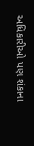અધિકારીઓ પણ શંકાના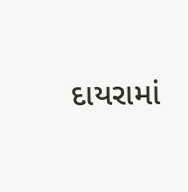દાયરામાં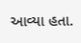આવ્યા હતા.